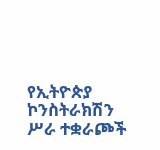የኢትዮጵያ ኮንስትራክሽን ሥራ ተቋራጮች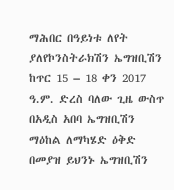ማሕበር በዓይነቱ ለየት ያለየኮንስትራክሽን ኤግዝቢሽን ከጥር 15 – 18 ቀን 2017 ዓ.ም. ድረስ ባለው ጊዜ ውስጥ በአዲስ አበባ ኤግዝቢሽን ማዕከል ለማካሄድ ዕቅድ በመያዝ ይህንኑ ኤግዝቢሽን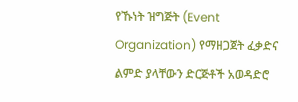የኹነት ዝግጅት (Event Organization) የማዘጋጀት ፈቃድና ልምድ ያላቸውን ድርጅቶች አወዳድሮ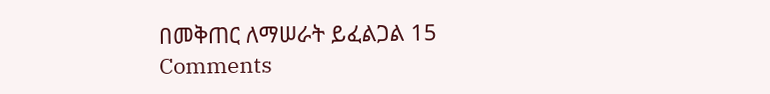በመቅጠር ለማሠራት ይፈልጋል 15 Comments